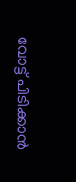വോട്ട് പിടിക്കാൻ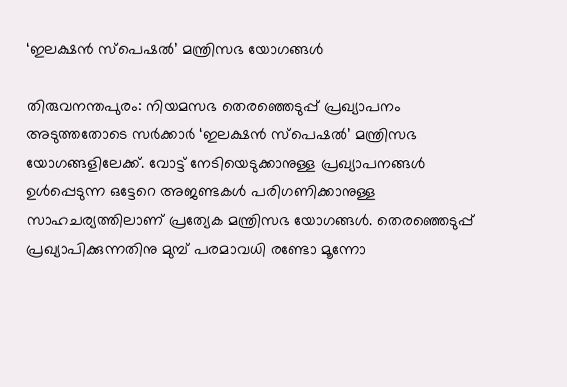‘ഇലക്ഷൻ സ്പെഷൽ’ മന്ത്രിസഭ യോഗങ്ങൾ

തിരുവനന്തപുരം: നിയമസഭ തെരഞ്ഞെടുപ്പ് പ്രഖ്യാപനം അടുത്തതോടെ സർക്കാർ ‘ഇലക്ഷൻ സ്പെഷൽ’ മന്ത്രിസഭ യോഗങ്ങളിലേക്ക്. വോട്ട് നേടിയെടുക്കാനുള്ള പ്രഖ്യാപനങ്ങൾ ഉൾപ്പെടുന്ന ഒട്ടേറെ അജണ്ടകൾ പരിഗണിക്കാനുള്ള സാഹചര്യത്തിലാണ് പ്രത്യേക മന്ത്രിസഭ യോഗങ്ങൾ. തെരഞ്ഞെടുപ്പ് പ്രഖ്യാപിക്കുന്നതിനു മുമ്പ് പരമാവധി രണ്ടോ മൂന്നോ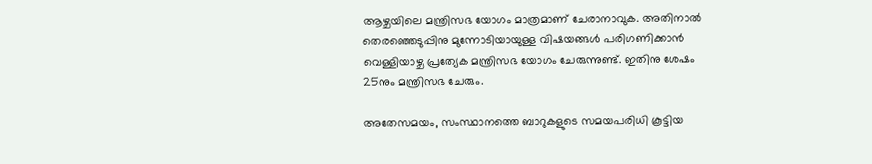ആഴ്ചയിലെ മന്ത്രിസഭ യോഗം മാത്രമാണ് ചേരാനാവുക. അതിനാല്‍ തെരഞ്ഞെടുപ്പിനു മുന്നോടിയായുള്ള വിഷയങ്ങള്‍ പരിഗണിക്കാന്‍ വെള്ളിയാഴ്ച പ്രത്യേക മന്ത്രിസഭ യോഗം ചേരുന്നുണ്ട്. ഇതിനു ശേഷം 25നും മന്ത്രിസഭ ചേരും.

അതേസമയം, സംസ്ഥാനത്തെ ബാറുകളുടെ സമയപരിധി കൂട്ടിയ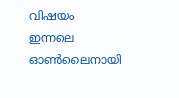വിഷയം ഇന്നലെ ഓണ്‍ലൈനായി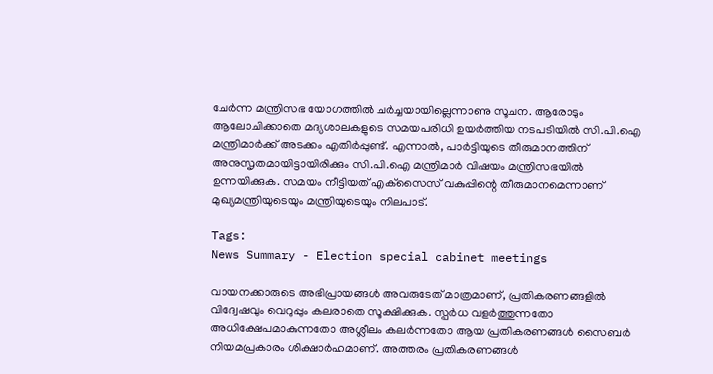ചേര്‍ന്ന മന്ത്രിസഭ യോഗത്തില്‍ ചര്‍ച്ചയായില്ലെന്നാണു സൂചന. ആരോടും ആലോചിക്കാതെ മദ്യശാലകളുടെ സമയപരിധി ഉയര്‍ത്തിയ നടപടിയില്‍ സി.പി.ഐ മന്ത്രിമാര്‍ക്ക് അടക്കം എതിര്‍പ്പുണ്ട്. എന്നാല്‍, പാര്‍ട്ടിയുടെ തീരുമാനത്തിന് അനുസൃതമായിട്ടായിരിക്കും സി.പി.ഐ മന്ത്രിമാർ വിഷയം മന്ത്രിസഭയില്‍ ഉന്നയിക്കുക. സമയം നീട്ടിയത് എക്‌സൈസ് വകുപ്പിന്റെ തീരുമാനമെന്നാണ് മുഖ്യമന്ത്രിയുടെയും മന്ത്രിയുടെയും നിലപാട്.

Tags:
News Summary - Election special cabinet meetings

വായനക്കാരുടെ അഭിപ്രായങ്ങള്‍ അവരുടേത് മാത്രമാണ്, പ്രതികരണങ്ങളിൽ വിദ്വേഷവും വെറുപ്പും കലരാതെ സൂക്ഷിക്കുക. സ്പർധ വളർത്തുന്നതോ അധിക്ഷേപമാകുന്നതോ അശ്ലീലം കലർന്നതോ ആയ പ്രതികരണങ്ങൾ സൈബർ നിയമപ്രകാരം ശിക്ഷാർഹമാണ്. അത്തരം പ്രതികരണങ്ങൾ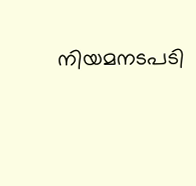നിയമനടപടി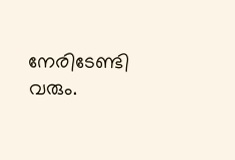നേരിടേണ്ടി വരും.